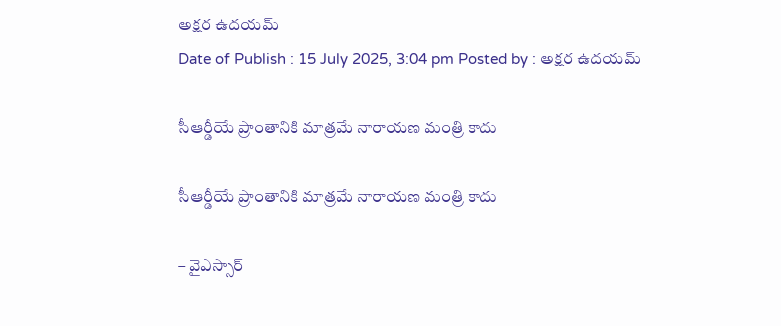అక్షర ఉదయమ్
Date of Publish : 15 July 2025, 3:04 pm Posted by : అక్షర ఉదయమ్

సీఆర్డీయే ప్రాంతానికి మాత్రమే నారాయణ మంత్రి కాదు

సీఆర్డీయే ప్రాంతానికి మాత్రమే నారాయణ మంత్రి కాదు

– వైఎస్సార్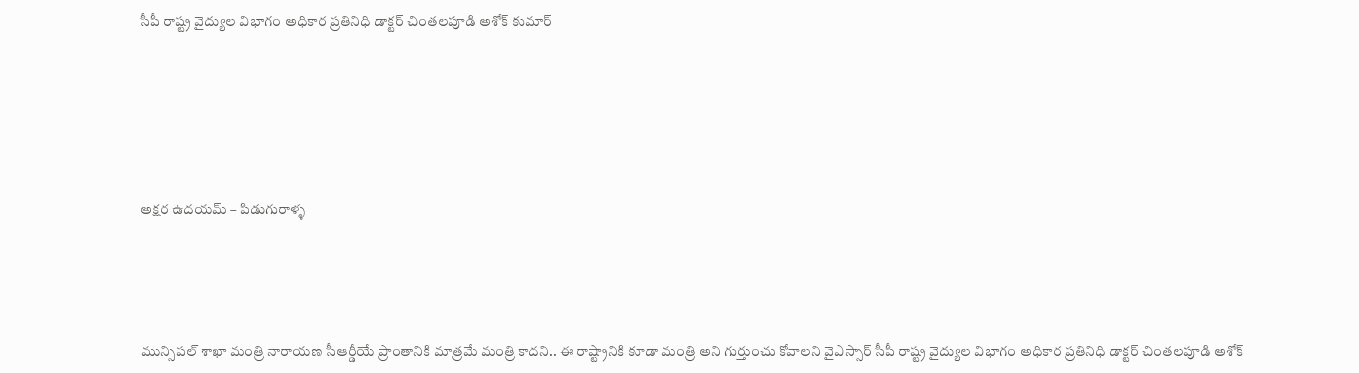సీపీ రాష్ట్ర వైద్యుల విభాగం అధికార ప్రతినిధి డాక్టర్ చింతలపూడి అశోక్ కుమార్







అక్షర ఉదయమ్ – పిడుగురాళ్ళ





మున్సిపల్ శాఖా మంత్రి నారాయణ సీఆర్డీయే ప్రాంతానికి మాత్రమే మంత్రి కాదని.. ఈ రాష్ట్రానికి కూడా మంత్రి అని గుర్తుంచు కోవాలని వైఎస్సార్ సీపీ రాష్ట్ర వైద్యుల విభాగం అధికార ప్రతినిధి డాక్టర్ చింతలపూడి అశోక్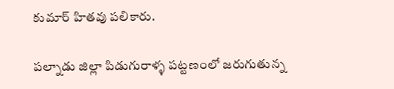కుమార్ హితవు పలికారు.

పల్నాడు జిల్లా పిడుగురాళ్ళ పట్టణంలో జరుగుతున్న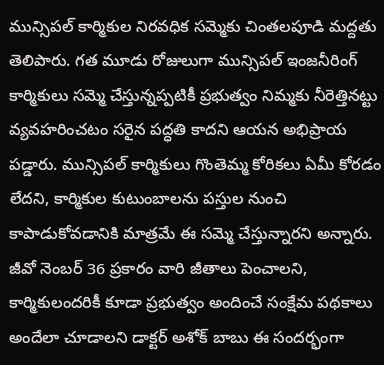మున్సిపల్ కార్మికుల నిరవధిక సమ్మెకు చింతలపూడి మద్దతు తెలిపారు. గత మూడు రోజులుగా మున్సిపల్ ఇంజనీరింగ్ కార్మికులు సమ్మె చేస్తున్నప్పటికీ ప్రభుత్వం నిమ్మకు నీరెత్తినట్టు వ్యవహరించటం సరైన పద్ధతి కాదని ఆయన అభిప్రాయ పడ్డారు. మున్సిపల్ కార్మికులు గొంతెమ్మ కోరికలు ఏమీ కోరడం లేదని, కార్మికుల కుటుంబాలను పస్తుల నుంచి కాపాడుకోవడానికి మాత్రమే ఈ సమ్మె చేస్తున్నారని అన్నారు. జీవో నెంబర్ 36 ప్రకారం వారి జీతాలు పెంచాలని, కార్మికులందరికీ కూడా ప్రభుత్వం అందించే సంక్షేమ పథకాలు అందేలా చూడాలని డాక్టర్ అశోక్ బాబు ఈ సందర్భంగా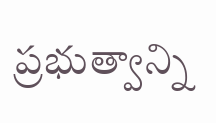ప్రభుత్వాన్ని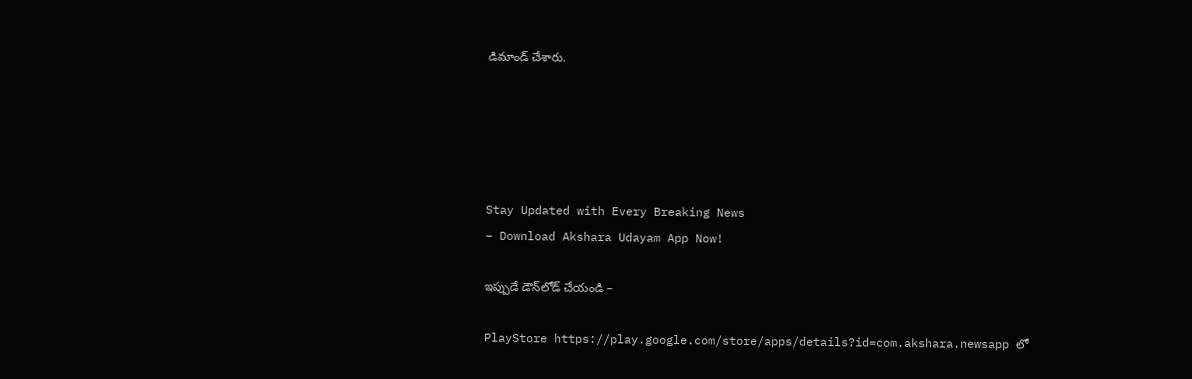డిమాండ్ చేశారు.





Stay Updated with Every Breaking News
– Download Akshara Udayam App Now!

ఇప్పుడే డౌన్‌లోడ్ చేయండి –

PlayStore https://play.google.com/store/apps/details?id=com.akshara.newsapp లో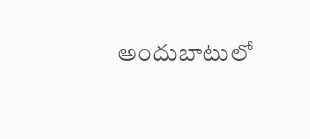అందుబాటులో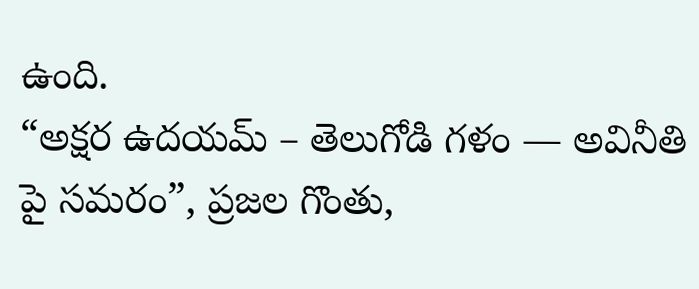ఉంది.
“అక్షర ఉదయమ్ – తెలుగోడి గళం — అవినీతి పై సమరం”, ప్రజల గొంతు,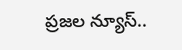ప్రజల న్యూస్..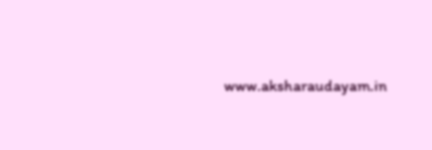www.aksharaudayam.in